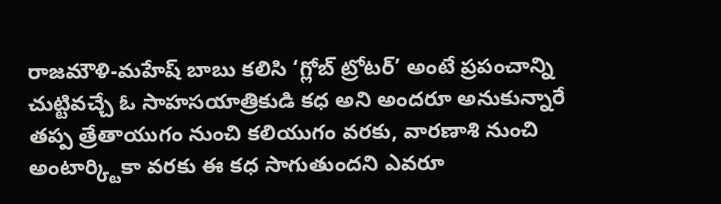రాజమౌళి-మహేష్ బాబు కలిసి ‘గ్లోబ్ ట్రోటర్’ అంటే ప్రపంచాన్ని చుట్టివచ్చే ఓ సాహసయాత్రికుడి కధ అని అందరూ అనుకున్నారే తప్ప త్రేతాయుగం నుంచి కలియుగం వరకు, వారణాశి నుంచి అంటార్క్టికా వరకు ఈ కధ సాగుతుందని ఎవరూ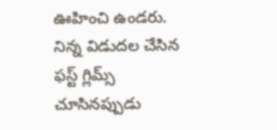ఊహించి ఉండరు.
నిన్న విడుదల చేసిన ఫస్ట్ గ్లిమ్స్ చూసినప్పుడు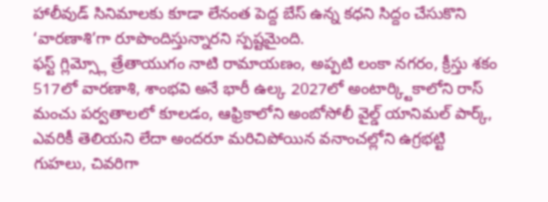హాలీవుడ్ సినిమాలకు కూడా లేనంత పెద్ద బేస్ ఉన్న కధని సిద్దం చేసుకొని ‘వారణాశి’గా రూపొందిస్తున్నారని స్పష్టమైంది.
ఫస్ట్ గ్లిమ్స్లో త్రేతాయుగం నాటి రామాయణం, అప్పటి లంకా నగరం, క్రీస్తు శకం 517లో వారణాశి, శాంభవి అనే భారీ ఉల్క 2027లో అంటార్క్టికాలోని రాస్ మంచు పర్వతాలలో కూలడం, ఆఫ్రికాలోని అంబోసోలీ వైల్డ్ యానిమల్ పార్క్, ఎవరికీ తెలియని లేదా అందరూ మరిచిపోయిన వనాంచల్లోని ఉగ్రభట్టి గుహలు, చివరిగా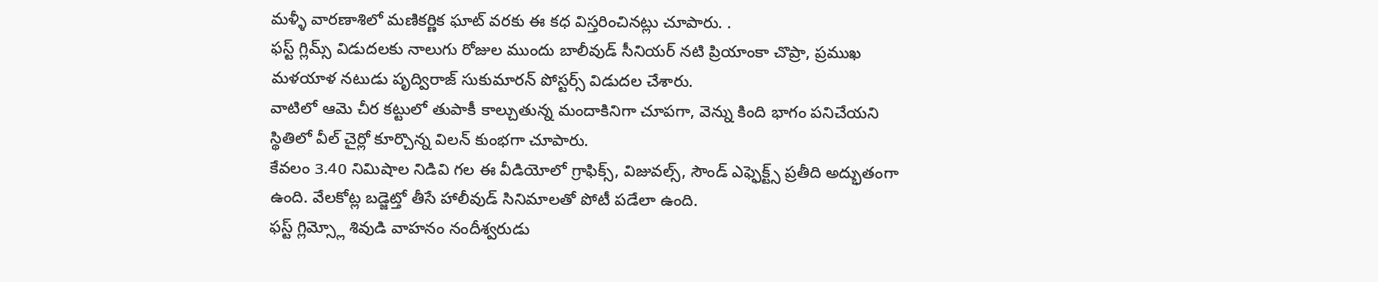మళ్ళీ వారణాశిలో మణికర్ణిక ఘాట్ వరకు ఈ కధ విస్తరించినట్లు చూపారు. .
ఫస్ట్ గ్లిమ్స్ విడుదలకు నాలుగు రోజుల ముందు బాలీవుడ్ సీనియర్ నటి ప్రియాంకా చొప్రా, ప్రముఖ మళయాళ నటుడు పృద్విరాజ్ సుకుమారన్ పోస్టర్స్ విడుదల చేశారు.
వాటిలో ఆమె చీర కట్టులో తుపాకీ కాల్చుతున్న మందాకినిగా చూపగా, వెన్ను కింది భాగం పనిచేయని స్థితిలో వీల్ చైర్లో కూర్చొన్న విలన్ కుంభగా చూపారు.
కేవలం 3.40 నిమిషాల నిడివి గల ఈ వీడియోలో గ్రాఫిక్స్, విజువల్స్, సౌండ్ ఎఫ్ఫెక్ట్స్ ప్రతీది అద్భుతంగా ఉంది. వేలకోట్ల బడ్జెట్తో తీసే హాలీవుడ్ సినిమాలతో పోటీ పడేలా ఉంది.
ఫస్ట్ గ్లిమ్స్లో శివుడి వాహనం నందీశ్వరుడు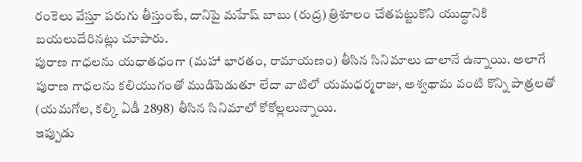రంకెలు వేస్తూ పరుగు తీస్తుంటే, దానిపై మహేష్ బాబు (రుద్ర) త్రిశూలం చేతపట్టుకొని యుద్ధానికి బయలుదేరినట్లు చూపారు.
పురాణ గాధలను యధాతధంగా (మహా భారతం, రామాయణం) తీసిన సినిమాలు చాలానే ఉన్నాయి. అలాగే పురాణ గాధలను కలియుగంతో ముడిపెడుతూ లేదా వాటిలో యమధర్మరాజు, అశ్వథామ వంటి కొన్ని పాత్రలతో (యమగోల, కల్కి ఏడీ 2898) తీసిన సినిమాలో కోకోల్లలున్నాయి.
ఇప్పుడు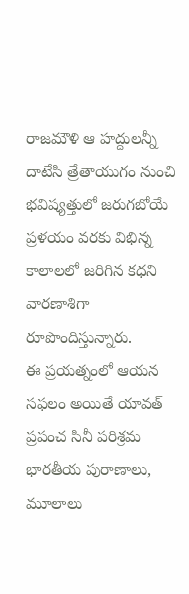రాజమౌళి ఆ హద్దులన్నీ దాటేసి త్రేతాయుగం నుంచి భవిష్యత్తులో జరుగబోయే ప్రళయం వరకు విభిన్న కాలాలలో జరిగిన కధని వారణాశిగా రూపొందిస్తున్నారు.
ఈ ప్రయత్నంలో ఆయన సఫలం అయితే యావత్ ప్రపంచ సినీ పరిశ్రమ భారతీయ పురాణాలు, మూలాలు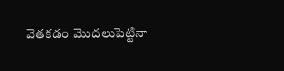వెతకడం మొదలుపెట్టినా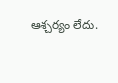ఆశ్చర్యం లేదు.